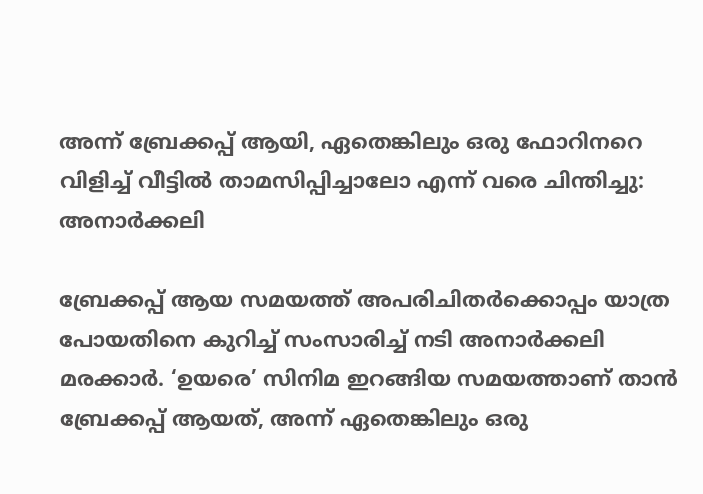അന്ന് ബ്രേക്കപ്പ് ആയി, ഏതെങ്കിലും ഒരു ഫോറിനറെ വിളിച്ച് വീട്ടില്‍ താമസിപ്പിച്ചാലോ എന്ന് വരെ ചിന്തിച്ചു: അനാര്‍ക്കലി

ബ്രേക്കപ്പ് ആയ സമയത്ത് അപരിചിതര്‍ക്കൊപ്പം യാത്ര പോയതിനെ കുറിച്ച് സംസാരിച്ച് നടി അനാര്‍ക്കലി മരക്കാര്‍. ‘ഉയരെ’ സിനിമ ഇറങ്ങിയ സമയത്താണ് താന്‍ ബ്രേക്കപ്പ് ആയത്, അന്ന് ഏതെങ്കിലും ഒരു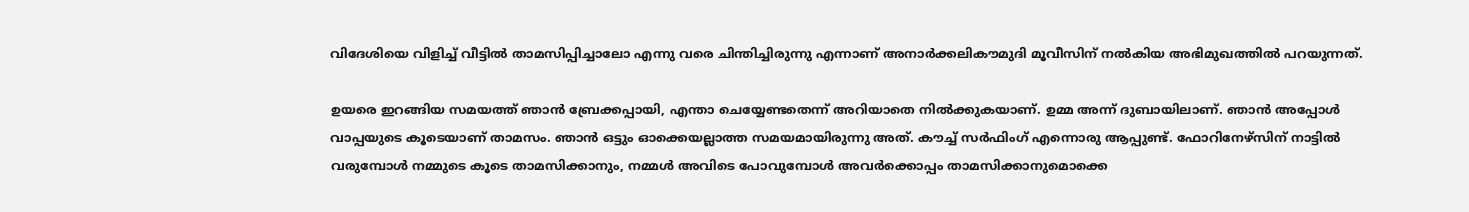വിദേശിയെ വിളിച്ച് വീട്ടില്‍ താമസിപ്പിച്ചാലോ എന്നു വരെ ചിന്തിച്ചിരുന്നു എന്നാണ് അനാര്‍ക്കലികൗമുദി മൂവീസിന് നല്‍കിയ അഭിമുഖത്തില്‍ പറയുന്നത്.

ഉയരെ ഇറങ്ങിയ സമയത്ത് ഞാന്‍ ബ്രേക്കപ്പായി, എന്താ ചെയ്യേണ്ടതെന്ന് അറിയാതെ നില്‍ക്കുകയാണ്. ഉമ്മ അന്ന് ദുബായിലാണ്. ഞാന്‍ അപ്പോള്‍ വാപ്പയുടെ കൂടെയാണ് താമസം. ഞാന്‍ ഒട്ടും ഓക്കെയല്ലാത്ത സമയമായിരുന്നു അത്. കൗച്ച് സര്‍ഫിംഗ് എന്നൊരു ആപ്പുണ്ട്. ഫോറിനേഴ്‌സിന് നാട്ടില്‍ വരുമ്പോള്‍ നമ്മുടെ കൂടെ താമസിക്കാനും, നമ്മള്‍ അവിടെ പോവുമ്പോള്‍ അവര്‍ക്കൊപ്പം താമസിക്കാനുമൊക്കെ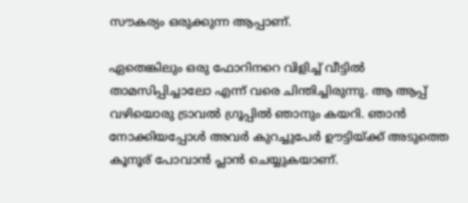സൗകര്യം ഒരുക്കുന്ന ആപ്പാണ്.

ഏതെങ്കിലും ഒരു ഫോറിനറെ വിളിച്ച് വീട്ടില്‍ താമസിപ്പിച്ചാലോ എന്ന് വരെ ചിന്തിച്ചിരുന്നു. ആ ആപ്പ് വഴിയൊരു ട്രാവല്‍ ഗ്രൂപ്പില്‍ ഞാനും കയറി. ഞാന്‍ നോക്കിയപ്പോള്‍ അവര്‍ കുറച്ചുപേര്‍ ഊട്ടിയ്ക്ക് അടുത്തെ കൂനൂര് പോവാന്‍ പ്ലാന്‍ ചെയ്യുകയാണ്.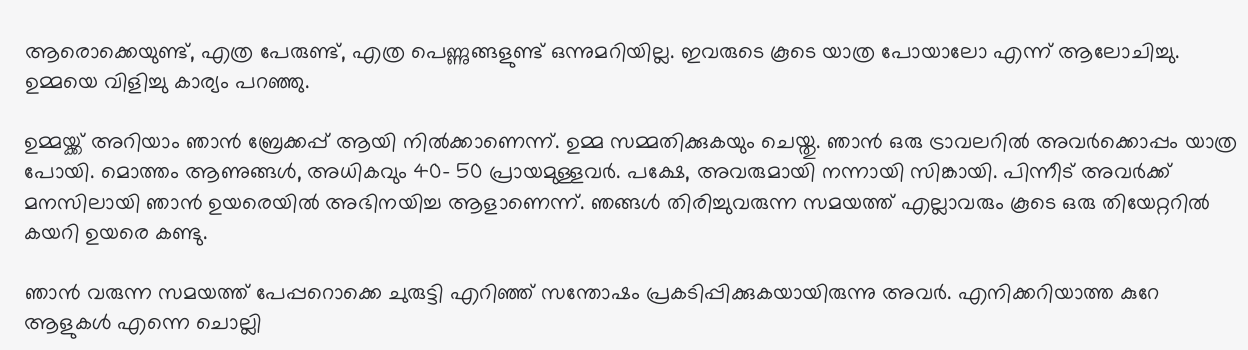ആരൊക്കെയുണ്ട്, എത്ര പേരുണ്ട്, എത്ര പെണ്ണുങ്ങളുണ്ട് ഒന്നുമറിയില്ല. ഇവരുടെ കൂടെ യാത്ര പോയാലോ എന്ന് ആലോചിച്ചു. ഉമ്മയെ വിളിച്ചു കാര്യം പറഞ്ഞു.

ഉമ്മയ്ക്ക് അറിയാം ഞാന്‍ ബ്രേക്കപ്പ് ആയി നില്‍ക്കാണെന്ന്. ഉമ്മ സമ്മതിക്കുകയും ചെയ്തു. ഞാന്‍ ഒരു ട്രാവലറില്‍ അവര്‍ക്കൊപ്പം യാത്ര പോയി. മൊത്തം ആണുങ്ങള്‍, അധികവും 40- 50 പ്രായമുള്ളവര്‍. പക്ഷേ, അവരുമായി നന്നായി സിങ്കായി. പിന്നീട് അവര്‍ക്ക് മനസിലായി ഞാന്‍ ഉയരെയില്‍ അഭിനയിച്ച ആളാണെന്ന്. ഞങ്ങള്‍ തിരിച്ചുവരുന്ന സമയത്ത് എല്ലാവരും കൂടെ ഒരു തിയേറ്ററില്‍ കയറി ഉയരെ കണ്ടു.

ഞാന്‍ വരുന്ന സമയത്ത് പേപ്പറൊക്കെ ചുരുട്ടി എറിഞ്ഞ് സന്തോഷം പ്രകടിപ്പിക്കുകയായിരുന്നു അവര്‍. എനിക്കറിയാത്ത കുറേ ആളുകള്‍ എന്നെ ചൊല്ലി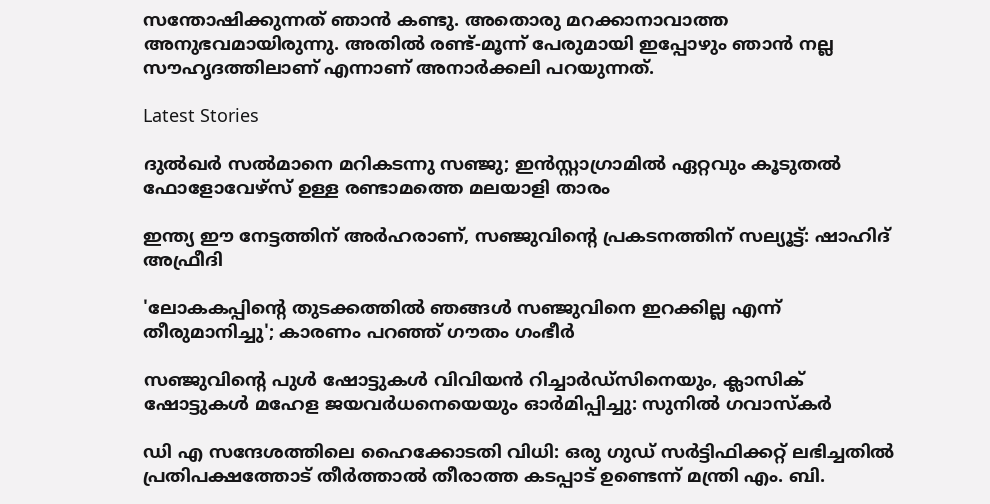സന്തോഷിക്കുന്നത് ഞാന്‍ കണ്ടു. അതൊരു മറക്കാനാവാത്ത അനുഭവമായിരുന്നു. അതില്‍ രണ്ട്-മൂന്ന് പേരുമായി ഇപ്പോഴും ഞാന്‍ നല്ല സൗഹൃദത്തിലാണ് എന്നാണ് അനാര്‍ക്കലി പറയുന്നത്.

Latest Stories

ദുൽഖർ സൽമാനെ മറികടന്നു സഞ്ജു; ഇൻസ്റ്റാഗ്രാമിൽ ഏറ്റവും കൂടുതൽ ഫോളോവേഴ്സ് ഉള്ള രണ്ടാമത്തെ മലയാളി താരം

ഇന്ത്യ ഈ നേട്ടത്തിന് അർഹരാണ്, സഞ്ജുവിന്റെ പ്രകടനത്തിന് സല്യൂട്ട്: ഷാഹിദ് അഫ്രീദി

'ലോകകപ്പിന്റെ തുടക്കത്തിൽ ഞങ്ങൾ സഞ്ജുവിനെ ഇറക്കില്ല എന്ന് തീരുമാനിച്ചു'; കാരണം പറഞ്ഞ് ഗൗതം ഗംഭീർ

സഞ്ജുവിന്റെ പുൾ ഷോട്ടുകൾ വിവിയൻ റിച്ചാർഡ്സിനെയും, ക്ലാസിക് ഷോട്ടുകൾ മഹേള ജയവർധനെയെയും ഓർമിപ്പിച്ചു: സുനിൽ ഗവാസ്കർ

ഡി എ സന്ദേശത്തിലെ ഹൈക്കോടതി വിധി: ഒരു ഗുഡ് സര്‍ട്ടിഫിക്കറ്റ് ലഭിച്ചതിൽ പ്രതിപക്ഷത്തോട് തീര്‍ത്താല്‍ തീരാത്ത കടപ്പാട് ഉണ്ടെന്ന് മന്ത്രി എം. ബി.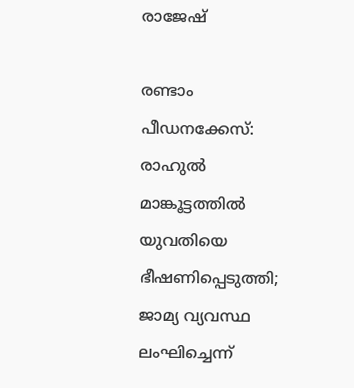രാജേഷ്

രണ്ടാം പീഡനക്കേസ്: രാഹുൽ മാങ്കൂട്ടത്തിൽ യുവതിയെ ഭീഷണിപ്പെടുത്തി; ജാമ്യ വ്യവസ്ഥ ലംഘിച്ചെന്ന്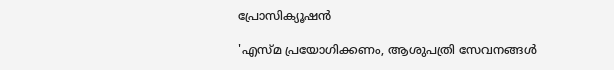പ്രോസിക്യൂഷൻ

'എസ്മ പ്രയോഗിക്കണം, ആശുപത്രി സേവനങ്ങള്‍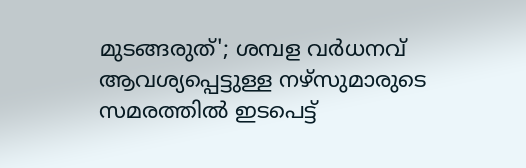മുടങ്ങരുത്'; ശമ്പള വര്‍ധനവ് ആവശ്യപ്പെട്ടുള്ള നഴ്സുമാരുടെ സമരത്തിൽ ഇടപെട്ട്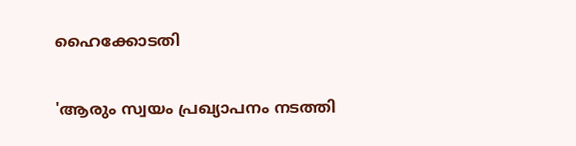ഹൈക്കോടതി

'ആരും സ്വയം പ്രഖ്യാപനം നടത്തി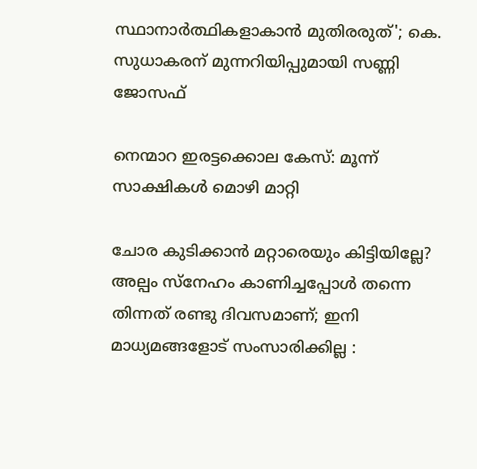സ്ഥാനാർത്ഥികളാകാൻ മുതിരരുത്'; കെ. സുധാകരന് മുന്നറിയിപ്പുമായി സണ്ണി ജോസഫ്

നെന്മാറ ഇരട്ടക്കൊല കേസ്: മൂന്ന് സാക്ഷികള്‍ മൊഴി മാറ്റി

ചോര കുടിക്കാൻ മറ്റാരെയും കിട്ടിയില്ലേ? അല്പം സ്‌നേഹം കാണിച്ചപ്പോൾ തന്നെ തിന്നത് രണ്ടു ദിവസമാണ്; ഇനി മാധ്യമങ്ങളോട് സംസാരിക്കില്ല :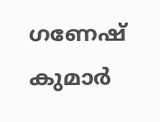ഗണേഷ് കുമാർ